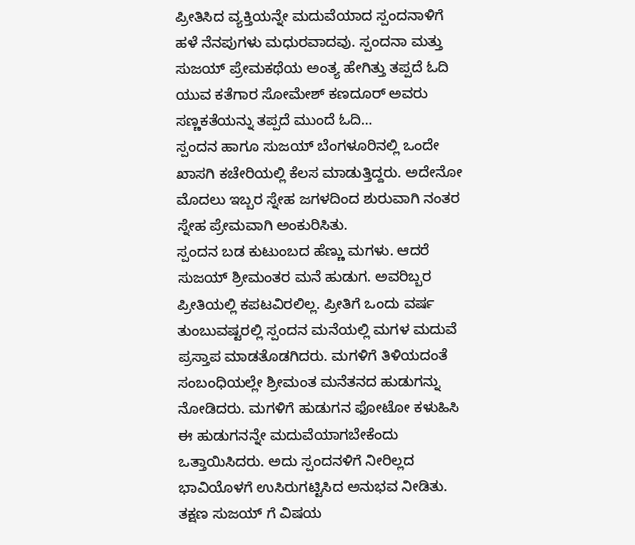ಪ್ರೀತಿಸಿದ ವ್ಯಕ್ತಿಯನ್ನೇ ಮದುವೆಯಾದ ಸ್ಪಂದನಾಳಿಗೆ ಹಳೆ ನೆನಪುಗಳು ಮಧುರವಾದವು. ಸ್ಪಂದನಾ ಮತ್ತು ಸುಜಯ್ ಪ್ರೇಮಕಥೆಯ ಅಂತ್ಯ ಹೇಗಿತ್ತು ತಪ್ಪದೆ ಓದಿ ಯುವ ಕತೆಗಾರ ಸೋಮೇಶ್ ಕಣದೂರ್ ಅವರು ಸಣ್ಣಕತೆಯನ್ನು ತಪ್ಪದೆ ಮುಂದೆ ಓದಿ…
ಸ್ಪಂದನ ಹಾಗೂ ಸುಜಯ್ ಬೆಂಗಳೂರಿನಲ್ಲಿ ಒಂದೇ ಖಾಸಗಿ ಕಚೇರಿಯಲ್ಲಿ ಕೆಲಸ ಮಾಡುತ್ತಿದ್ದರು. ಅದೇನೋ ಮೊದಲು ಇಬ್ಬರ ಸ್ನೇಹ ಜಗಳದಿಂದ ಶುರುವಾಗಿ ನಂತರ ಸ್ನೇಹ ಪ್ರೇಮವಾಗಿ ಅಂಕುರಿಸಿತು.
ಸ್ಪಂದನ ಬಡ ಕುಟುಂಬದ ಹೆಣ್ಣು ಮಗಳು. ಆದರೆ ಸುಜಯ್ ಶ್ರೀಮಂತರ ಮನೆ ಹುಡುಗ. ಅವರಿಬ್ಬರ ಪ್ರೀತಿಯಲ್ಲಿ ಕಪಟವಿರಲಿಲ್ಲ. ಪ್ರೀತಿಗೆ ಒಂದು ವರ್ಷ ತುಂಬುವಷ್ಟರಲ್ಲಿ ಸ್ಪಂದನ ಮನೆಯಲ್ಲಿ ಮಗಳ ಮದುವೆ ಪ್ರಸ್ತಾಪ ಮಾಡತೊಡಗಿದರು. ಮಗಳಿಗೆ ತಿಳಿಯದಂತೆ ಸಂಬಂಧಿಯಲ್ಲೇ ಶ್ರೀಮಂತ ಮನೆತನದ ಹುಡುಗನ್ನು ನೋಡಿದರು. ಮಗಳಿಗೆ ಹುಡುಗನ ಫೋಟೋ ಕಳುಹಿಸಿ ಈ ಹುಡುಗನನ್ನೇ ಮದುವೆಯಾಗಬೇಕೆಂದು ಒತ್ತಾಯಿಸಿದರು. ಅದು ಸ್ಪಂದನಳಿಗೆ ನೀರಿಲ್ಲದ ಭಾವಿಯೊಳಗೆ ಉಸಿರುಗಟ್ಟಿಸಿದ ಅನುಭವ ನೀಡಿತು. ತಕ್ಷಣ ಸುಜಯ್ ಗೆ ವಿಷಯ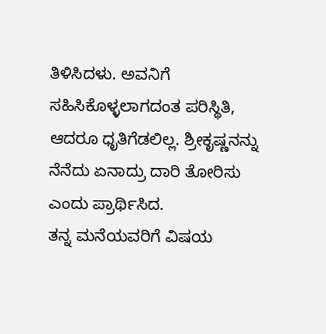ತಿಳಿಸಿದಳು. ಅವನಿಗೆ ಸಹಿಸಿಕೊಳ್ಳಲಾಗದಂತ ಪರಿಸ್ಥಿತಿ, ಆದರೂ ಧೃತಿಗೆಡಲಿಲ್ಲ. ಶ್ರೀಕೃಷ್ಣನನ್ನು ನೆನೆದು ಏನಾದ್ರು ದಾರಿ ತೋರಿಸು ಎಂದು ಪ್ರಾರ್ಥಿಸಿದ.
ತನ್ನ ಮನೆಯವರಿಗೆ ವಿಷಯ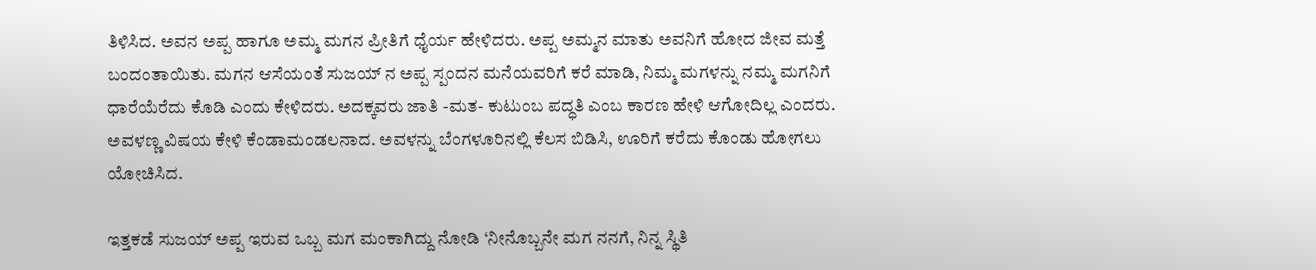ತಿಳಿಸಿದ. ಅವನ ಅಪ್ಪ ಹಾಗೂ ಅಮ್ಮ ಮಗನ ಪ್ರೀತಿಗೆ ಧೈರ್ಯ ಹೇಳಿದರು. ಅಪ್ಪ ಅಮ್ಮನ ಮಾತು ಅವನಿಗೆ ಹೋದ ಜೀವ ಮತ್ತೆ ಬಂದಂತಾಯಿತು. ಮಗನ ಆಸೆಯಂತೆ ಸುಜಯ್ ನ ಅಪ್ಪ ಸ್ಪಂದನ ಮನೆಯವರಿಗೆ ಕರೆ ಮಾಡಿ, ನಿಮ್ಮ ಮಗಳನ್ನು ನಮ್ಮ ಮಗನಿಗೆ ಧಾರೆಯೆರೆದು ಕೊಡಿ ಎಂದು ಕೇಳಿದರು. ಅದಕ್ಕವರು ಜಾತಿ -ಮತ- ಕುಟುಂಬ ಪದ್ಧತಿ ಎಂಬ ಕಾರಣ ಹೇಳಿ ಆಗೋದಿಲ್ಲ ಎಂದರು. ಅವಳಣ್ಣ ವಿಷಯ ಕೇಳಿ ಕೆಂಡಾಮಂಡಲನಾದ. ಅವಳನ್ನು ಬೆಂಗಳೂರಿನಲ್ಲಿ ಕೆಲಸ ಬಿಡಿಸಿ, ಊರಿಗೆ ಕರೆದು ಕೊಂಡು ಹೋಗಲು ಯೋಚಿಸಿದ.

ಇತ್ತಕಡೆ ಸುಜಯ್ ಅಪ್ಪ ಇರುವ ಒಬ್ಬ ಮಗ ಮಂಕಾಗಿದ್ದು ನೋಡಿ ‘ನೀನೊಬ್ಬನೇ ಮಗ ನನಗೆ, ನಿನ್ನ ಸ್ಥಿತಿ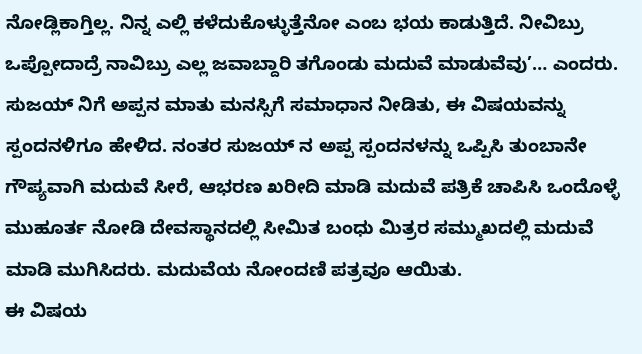ನೋಡ್ಲಿಕಾಗ್ತಿಲ್ಲ. ನಿನ್ನ ಎಲ್ಲಿ ಕಳೆದುಕೊಳ್ಳುತ್ತೆನೋ ಎಂಬ ಭಯ ಕಾಡುತ್ತಿದೆ. ನೀವಿಬ್ರು ಒಪ್ಪೋದಾದ್ರೆ ನಾವಿಬ್ರು ಎಲ್ಲ ಜವಾಬ್ದಾರಿ ತಗೊಂಡು ಮದುವೆ ಮಾಡುವೆವು’… ಎಂದರು. ಸುಜಯ್ ನಿಗೆ ಅಪ್ಪನ ಮಾತು ಮನಸ್ಸಿಗೆ ಸಮಾಧಾನ ನೀಡಿತು, ಈ ವಿಷಯವನ್ನು ಸ್ಪಂದನಳಿಗೂ ಹೇಳಿದ. ನಂತರ ಸುಜಯ್ ನ ಅಪ್ಪ ಸ್ಪಂದನಳನ್ನು ಒಪ್ಪಿಸಿ ತುಂಬಾನೇ ಗೌಪ್ಯವಾಗಿ ಮದುವೆ ಸೀರೆ, ಆಭರಣ ಖರೀದಿ ಮಾಡಿ ಮದುವೆ ಪತ್ರಿಕೆ ಚಾಪಿಸಿ ಒಂದೊಳ್ಳೆ ಮುಹೂರ್ತ ನೋಡಿ ದೇವಸ್ಥಾನದಲ್ಲಿ ಸೀಮಿತ ಬಂಧು ಮಿತ್ರರ ಸಮ್ಮುಖದಲ್ಲಿ ಮದುವೆ ಮಾಡಿ ಮುಗಿಸಿದರು. ಮದುವೆಯ ನೋಂದಣಿ ಪತ್ರವೂ ಆಯಿತು.
ಈ ವಿಷಯ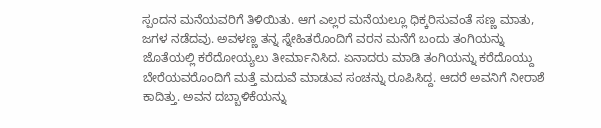ಸ್ಪಂದನ ಮನೆಯವರಿಗೆ ತಿಳಿಯಿತು. ಆಗ ಎಲ್ಲರ ಮನೆಯಲ್ಲೂ ಧಿಕ್ಕರಿಸುವಂತೆ ಸಣ್ಣ ಮಾತು, ಜಗಳ ನಡೆದವು. ಅವಳಣ್ಣ ತನ್ನ ಸ್ನೇಹಿತರೊಂದಿಗೆ ವರನ ಮನೆಗೆ ಬಂದು ತಂಗಿಯನ್ನು ಜೊತೆಯಲ್ಲಿ ಕರೆದೋಯ್ಯಲು ತೀರ್ಮಾನಿಸಿದ. ಏನಾದರು ಮಾಡಿ ತಂಗಿಯನ್ನು ಕರೆದೊಯ್ದು ಬೇರೆಯವರೊಂದಿಗೆ ಮತ್ತೆ ಮದುವೆ ಮಾಡುವ ಸಂಚನ್ನು ರೂಪಿಸಿದ್ದ. ಆದರೆ ಅವನಿಗೆ ನೀರಾಶೆ ಕಾದಿತ್ತು. ಅವನ ದಬ್ಬಾಳಿಕೆಯನ್ನು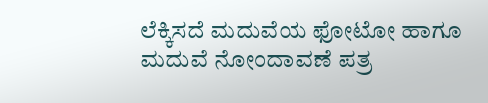ಲೆಕ್ಕಿಸದೆ ಮದುವೆಯ ಫೋಟೋ ಹಾಗೂ ಮದುವೆ ನೋಂದಾವಣೆ ಪತ್ರ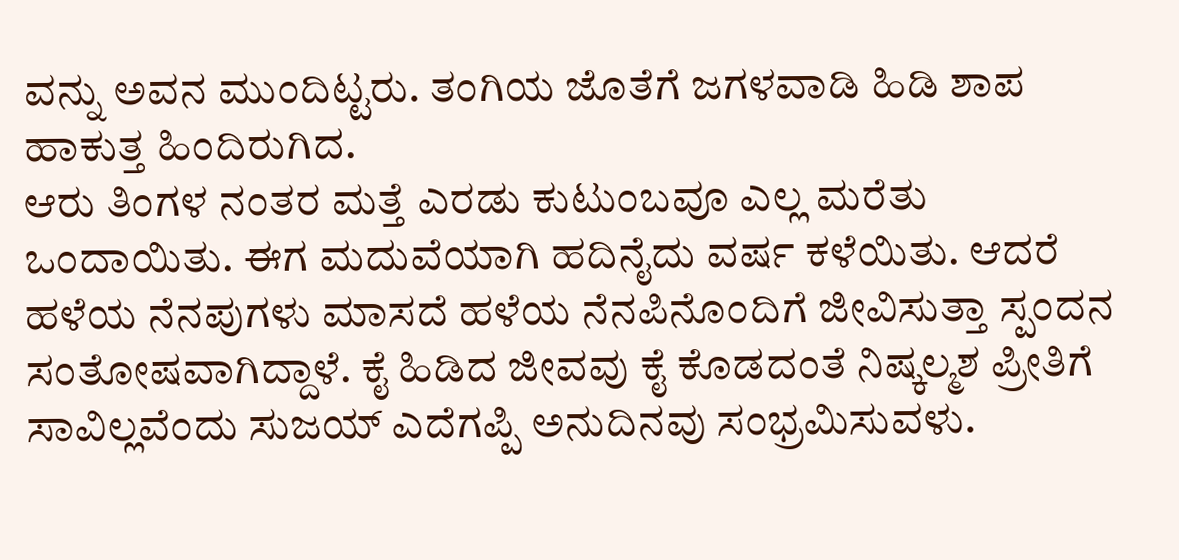ವನ್ನು ಅವನ ಮುಂದಿಟ್ಟರು. ತಂಗಿಯ ಜೊತೆಗೆ ಜಗಳವಾಡಿ ಹಿಡಿ ಶಾಪ ಹಾಕುತ್ತ ಹಿಂದಿರುಗಿದ.
ಆರು ತಿಂಗಳ ನಂತರ ಮತ್ತೆ ಎರಡು ಕುಟುಂಬವೂ ಎಲ್ಲ ಮರೆತು ಒಂದಾಯಿತು. ಈಗ ಮದುವೆಯಾಗಿ ಹದಿನೈದು ವರ್ಷ ಕಳೆಯಿತು. ಆದರೆ ಹಳೆಯ ನೆನಪುಗಳು ಮಾಸದೆ ಹಳೆಯ ನೆನಪಿನೊಂದಿಗೆ ಜೀವಿಸುತ್ತಾ ಸ್ಪಂದನ ಸಂತೋಷವಾಗಿದ್ದಾಳೆ. ಕೈ ಹಿಡಿದ ಜೀವವು ಕೈ ಕೊಡದಂತೆ ನಿಷ್ಕಲ್ಮಶ ಪ್ರೀತಿಗೆ ಸಾವಿಲ್ಲವೆಂದು ಸುಜಯ್ ಎದೆಗಪ್ಪಿ ಅನುದಿನವು ಸಂಭ್ರಮಿಸುವಳು.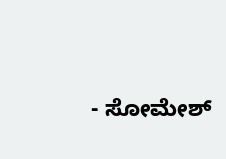- ಸೋಮೇಶ್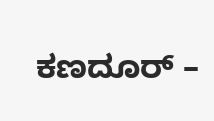ಕಣದೂರ್ –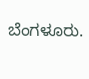ಬೆಂಗಳೂರು.